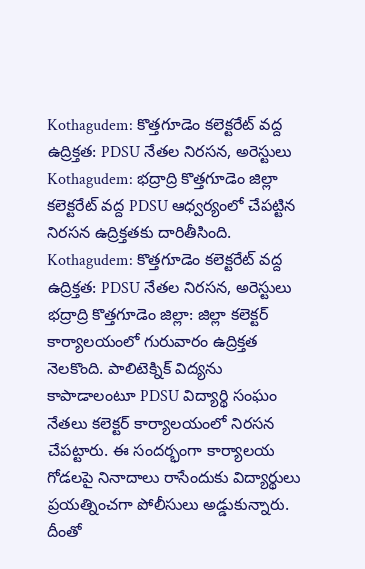Kothagudem: కొత్తగూడెం కలెక్టరేట్ వద్ద ఉద్రిక్తత: PDSU నేతల నిరసన, అరెస్టులు
Kothagudem: భద్రాద్రి కొత్తగూడెం జిల్లా కలెక్టరేట్ వద్ద PDSU ఆధ్వర్యంలో చేపట్టిన నిరసన ఉద్రిక్తతకు దారితీసింది.
Kothagudem: కొత్తగూడెం కలెక్టరేట్ వద్ద ఉద్రిక్తత: PDSU నేతల నిరసన, అరెస్టులు
భద్రాద్రి కొత్తగూడెం జిల్లా: జిల్లా కలెక్టర్ కార్యాలయంలో గురువారం ఉద్రిక్తత నెలకొంది. పాలిటెక్నిక్ విద్యను కాపాడాలంటూ PDSU విద్యార్థి సంఘం నేతలు కలెక్టర్ కార్యాలయంలో నిరసన చేపట్టారు. ఈ సందర్భంగా కార్యాలయ గోడలపై నినాదాలు రాసేందుకు విద్యార్థులు ప్రయత్నించగా పోలీసులు అడ్డుకున్నారు. దీంతో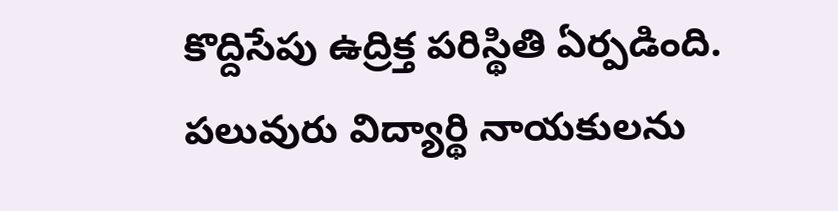కొద్దిసేపు ఉద్రిక్త పరిస్థితి ఏర్పడింది. పలువురు విద్యార్థి నాయకులను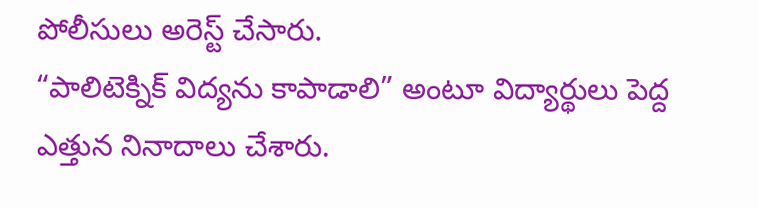పోలీసులు అరెస్ట్ చేసారు.
“పాలిటెక్నిక్ విద్యను కాపాడాలి” అంటూ విద్యార్థులు పెద్ద ఎత్తున నినాదాలు చేశారు.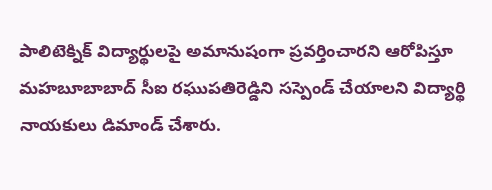పాలిటెక్నిక్ విద్యార్థులపై అమానుషంగా ప్రవర్తించారని ఆరోపిస్తూ మహబూబాబాద్ సీఐ రఘుపతిరెడ్డిని సస్పెండ్ చేయాలని విద్యార్థి నాయకులు డిమాండ్ చేశారు.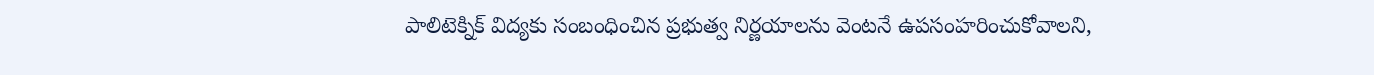పాలిటెక్నిక్ విద్యకు సంబంధించిన ప్రభుత్వ నిర్ణయాలను వెంటనే ఉపసంహరించుకోవాలని,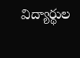విద్యార్థుల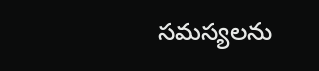సమస్యలను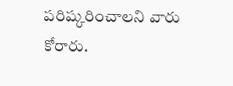పరిష్కరించాలని వారు కోరారు.